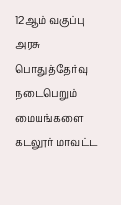12ஆம் வகுப்பு அரசு பொதுத்தேர்வு நடைபெறும் மையங்களை கடலூர் மாவட்ட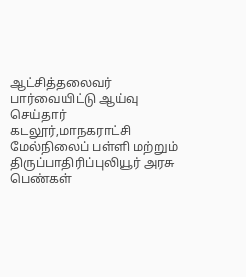ஆட்சித்தலைவர் பார்வையிட்டு ஆய்வு செய்தார்
கடலூர்,மாநகராட்சி மேல்நிலைப் பள்ளி மற்றும் திருப்பாதிரிப்புலியூர் அரசு பெண்கள்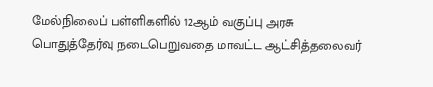மேல்நிலைப் பள்ளிகளில் 12ஆம் வகுப்பு அரசு பொதுத்தேர்வு நடைபெறுவதை மாவட்ட ஆட்சித்தலைவர்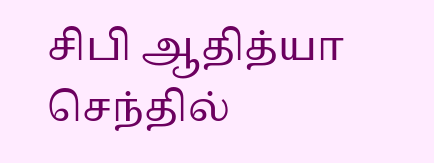சிபி ஆதித்யா செந்தில்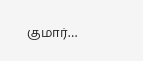குமார்…